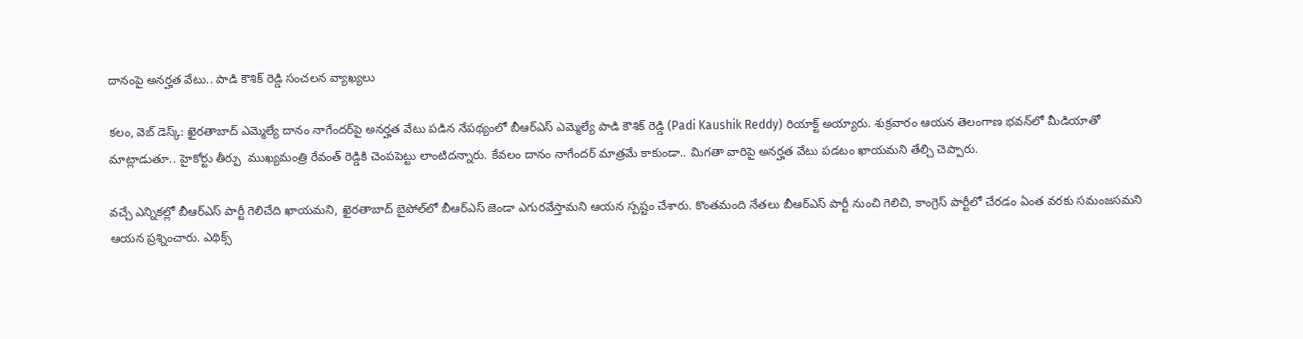దానంపై అనర్హత వేటు.. పాడి కౌశిక్ రెడ్డి సంచలన వ్యాఖ్యలు

కలం, వెబ్ డెస్క్: ఖైరతాబాద్ ఎమ్మెల్యే దానం నాగేందర్‌పై అనర్హత వేటు పడిన నేపథ్యంలో బీఆర్ఎస్ ఎమ్మెల్యే పాడి కౌశిక్ రెడ్డి (Padi Kaushik Reddy) రియాక్ట్ అయ్యారు. శుక్రవారం ఆయన తెలంగాణ భవన్‌లో మీడియాతో మాట్లాడుతూ.. హైకోర్టు తీర్పు  ముఖ్యమంత్రి రేవంత్ రెడ్డికి చెంపపెట్టు లాంటిదన్నారు. కేవలం దానం నాగేందర్ మాత్రమే కాకుండా.. మిగతా వారిపై అనర్హత వేటు పడటం ఖాయమని తేల్చి చెప్పారు.

వచ్చే ఎన్నికల్లో బీఆర్ఎస్ పార్టీ గెలిచేది ఖాయమని, ఖైరతాబాద్ బై‌పోల్‌లో బీఆర్ఎస్ జెండా ఎగురవేస్తామని ఆయన స్పష్టం చేశారు. కొంతమంది నేతలు బీఆర్ఎస్ పార్టీ నుంచి గెలిచి, కాంగ్రెస్ పార్టీలో చేరడం ఏంత వరకు సమంజసమని ఆయన ప్రశ్నించారు. ఎథిక్స్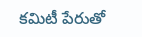కమిటీ పేరుతో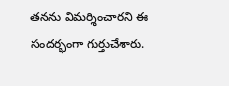తనను విమర్శించారని ఈ సందర్భంగా గుర్తుచేశారు.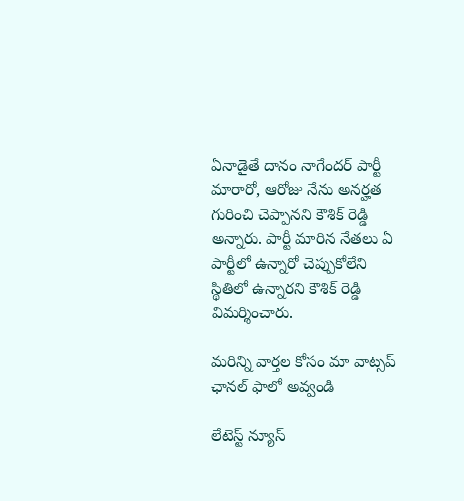ఏనాడైతే దానం నాగేందర్ పార్టీ మారారో, ఆరోజు నేను అనర్హత గురించి చెప్పానని కౌశిక్ రెడ్డి అన్నారు. పార్టీ మారిన నేతలు ఏ పార్టీలో ఉన్నారో చెప్పుకోలేని స్థితిలో ఉన్నారని కౌశిక్ రెడ్డి విమర్శించారు.

మ‌రిన్ని వార్త‌ల కోసం మా వాట్స‌ప్ ఛాన‌ల్ ఫాలో అవ్వండి

లేటెస్ట్ న్యూస్‌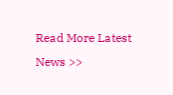Read More Latest News >>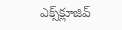ఎక్స్‌క్లూజివ్‌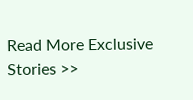Read More Exclusive Stories >>